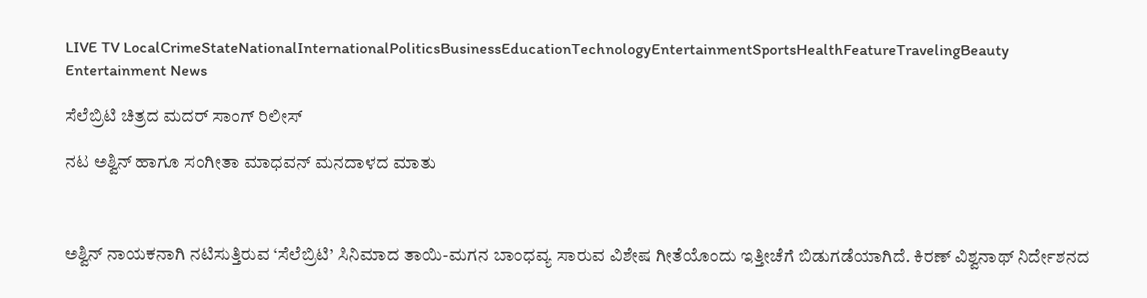LIVE TV LocalCrimeStateNationalInternationalPoliticsBusinessEducationTechnologyEntertainmentSportsHealthFeatureTravelingBeauty
Entertainment News

ಸೆಲೆಬ್ರಿಟಿ ಚಿತ್ರದ ಮದರ್ ಸಾಂಗ್ ರಿಲೀಸ್

ನಟ ಅಶ್ವಿನ್ ಹಾಗೂ ಸಂಗೀತಾ ಮಾಧವನ್ ಮನದಾಳದ ಮಾತು



ಅಶ್ವಿನ್ ನಾಯಕನಾಗಿ ನಟಿಸುತ್ತಿರುವ ‘ಸೆಲೆಬ್ರಿಟಿ’ ಸಿನಿಮಾದ ತಾಯಿ-ಮಗನ ಬಾಂಧವ್ಯ ಸಾರುವ ವಿಶೇಷ ಗೀತೆಯೊಂದು ಇತ್ತೀಚೆಗೆ ಬಿಡುಗಡೆಯಾಗಿದೆ. ಕಿರಣ್ ವಿಶ್ವನಾಥ್ ನಿರ್ದೇಶನದ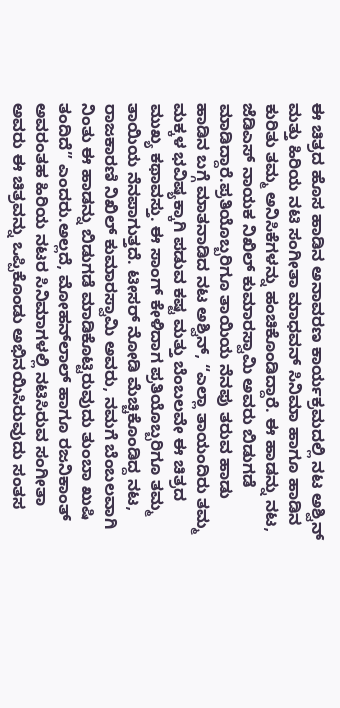ಈ ಚಿತ್ರದ ಹೊಸ ಹಾಡಿನ ಅನಾವರಣ ಕಾರ್ಯಕ್ರಮದಲ್ಲಿ ನಟ ಅಶ್ವಿನ್ ಮತ್ತು ಹಿರಿಯ ನಟಿ ಸಂಗೀತಾ ಮಾಧವನ್ ಸಿನಿಮಾ ಹಾಗೂ ಹಾಡಿನ ಕುರಿತು ತಮ್ಮ ಅನಿಸಿಕೆಗಳನ್ನು ಹಂಚಿಕೊಂಡಿದ್ದಾರೆ. ಈ ಹಾಡನ್ನು ನಟ, ಜೆಡಿಎಸ್ ನಾಯಕ ನಿಖಿಲ್ ಕುಮಾರಸ್ವಾಮಿ ಅವರು ಬಿಡುಗಡೆ ಮಾಡಿದ್ದಾರೆ.ಪ್ರತಿಯೊಬ್ಬರಿಗೂ ತಾಯಿಯ ನೆನಪು ತರುವ ಹಾಡು ಹಾಡಿನ ಬಗ್ಗೆ ಮಾತನಾಡಿದ ನಟ ಅಶ್ವಿನ್, “ಎಲ್ಲಾ ತಾಯಂದಿರು ತಮ್ಮ ಮಕ್ಕಳ ಭವಿಷ್ಯಕ್ಕಾಗಿ ಪಡುವ ಕಷ್ಟ ಮತ್ತು ಬೆಂಬಲವೇ ಈ ಚಿತ್ರದ ಮುಖ್ಯ ಕಥಾವಸ್ತು. ಈ ಸಾಂಗ್ ಕೇಳಿದಾಗ ಪ್ರತಿಯೊಬ್ಬರಿಗೂ ತಮ್ಮ ತಾಯಿಯ ನೆನಪಾಗುತ್ತದೆ. ಟೀಸರ್ ನೋಡಿ ಮೆಚ್ಚಿಕೊಂಡಿದ್ದ ನಟ, ರಾಜಕಾರಣಿ ನಿಖಿಲ್ ಕುಮಾರಸ್ವಾಮಿ ಅವರು, ನಮಗೆ ಬೆಂಬಲವಾಗಿ ನಿಂತು ಈ ಹಾಡನ್ನು ಬಿಡುಗಡೆ ಮಾಡಿಕೊಟ್ಟಿರುವುದು ತುಂಬಾ ಖುಷಿ ತಂದಿದೆ” ಎಂದರು.ಅಲ್ಲದೆ, ಮೋಹನ್‌ಲಾಲ್ ಹಾಗೂ ರಜನಿಕಾಂತ್ ಅವರಂತಹ ಹಿರಿಯ ನಟರ ಸಿನಿಮಾಗಳಲ್ಲಿ ನಟಿಸಿರುವ ಸಂಗೀತಾ ಅವರು ಈ ಚಿತ್ರವನ್ನು ಒಪ್ಪಿಕೊಂಡು ಅಭಿನಯಿಸಿರುವುದು ಸಂತಸ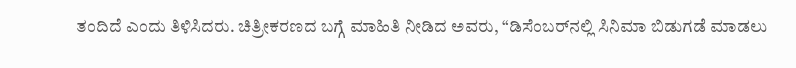ತಂದಿದೆ ಎಂದು ತಿಳಿಸಿದರು. ಚಿತ್ರೀಕರಣದ ಬಗ್ಗೆ ಮಾಹಿತಿ ನೀಡಿದ ಅವರು, “ಡಿಸೆಂಬರ್‌ನಲ್ಲಿ ಸಿನಿಮಾ ಬಿಡುಗಡೆ ಮಾಡಲು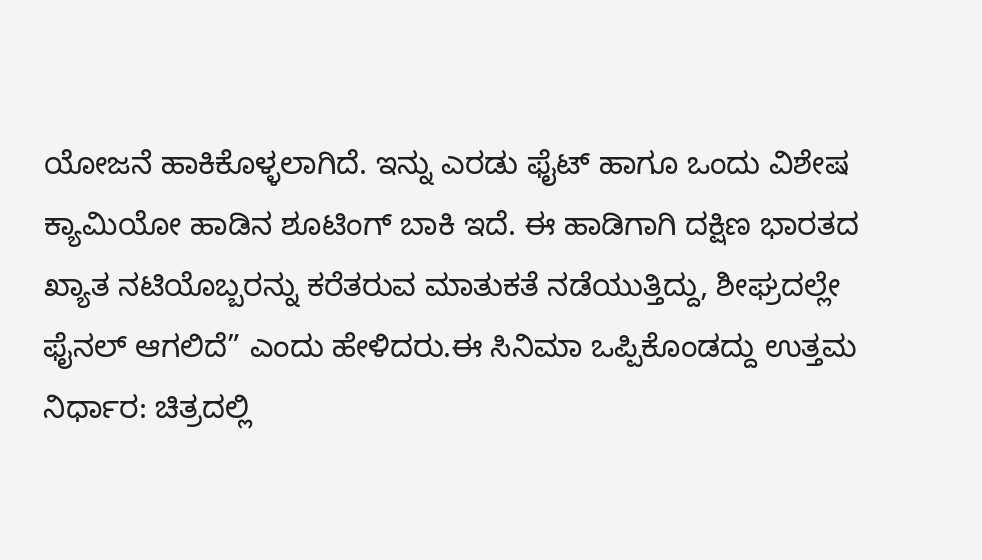ಯೋಜನೆ ಹಾಕಿಕೊಳ್ಳಲಾಗಿದೆ. ಇನ್ನು ಎರಡು ಫೈಟ್ ಹಾಗೂ ಒಂದು ವಿಶೇಷ ಕ್ಯಾಮಿಯೋ ಹಾಡಿನ ಶೂಟಿಂಗ್ ಬಾಕಿ ಇದೆ. ಈ ಹಾಡಿಗಾಗಿ ದಕ್ಷಿಣ ಭಾರತದ ಖ್ಯಾತ ನಟಿಯೊಬ್ಬರನ್ನು ಕರೆತರುವ ಮಾತುಕತೆ ನಡೆಯುತ್ತಿದ್ದು, ಶೀಘ್ರದಲ್ಲೇ ಫೈನಲ್ ಆಗಲಿದೆ” ಎಂದು ಹೇಳಿದರು.ಈ ಸಿನಿಮಾ ಒಪ್ಪಿಕೊಂಡದ್ದು ಉತ್ತಮ ನಿರ್ಧಾರ: ಚಿತ್ರದಲ್ಲಿ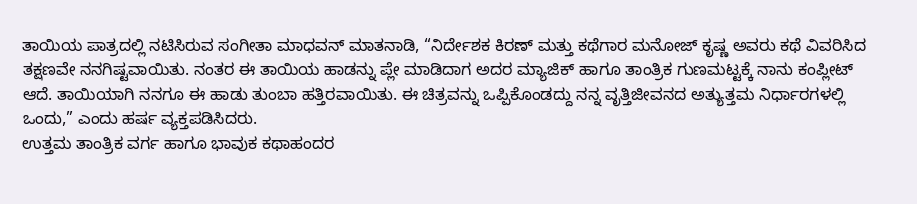ತಾಯಿಯ ಪಾತ್ರದಲ್ಲಿ ನಟಿಸಿರುವ ಸಂಗೀತಾ ಮಾಧವನ್ ಮಾತನಾಡಿ, “ನಿರ್ದೇಶಕ ಕಿರಣ್ ಮತ್ತು ಕಥೆಗಾರ ಮನೋಜ್ ಕೃಷ್ಣ ಅವರು ಕಥೆ ವಿವರಿಸಿದ ತಕ್ಷಣವೇ ನನಗಿಷ್ಟವಾಯಿತು. ನಂತರ ಈ ತಾಯಿಯ ಹಾಡನ್ನು ಪ್ಲೇ ಮಾಡಿದಾಗ ಅದರ ಮ್ಯಾಜಿಕ್ ಹಾಗೂ ತಾಂತ್ರಿಕ ಗುಣಮಟ್ಟಕ್ಕೆ ನಾನು ಕಂಪ್ಲೀಟ್ ಆದೆ. ತಾಯಿಯಾಗಿ ನನಗೂ ಈ ಹಾಡು ತುಂಬಾ ಹತ್ತಿರವಾಯಿತು. ಈ ಚಿತ್ರವನ್ನು ಒಪ್ಪಿಕೊಂಡದ್ದು ನನ್ನ ವೃತ್ತಿಜೀವನದ ಅತ್ಯುತ್ತಮ ನಿರ್ಧಾರಗಳಲ್ಲಿ ಒಂದು,” ಎಂದು ಹರ್ಷ ವ್ಯಕ್ತಪಡಿಸಿದರು.
ಉತ್ತಮ ತಾಂತ್ರಿಕ ವರ್ಗ ಹಾಗೂ ಭಾವುಕ ಕಥಾಹಂದರ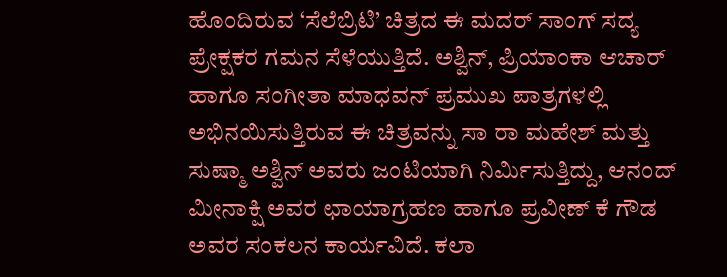ಹೊಂದಿರುವ ‘ಸೆಲೆಬ್ರಿಟಿ’ ಚಿತ್ರದ ಈ ಮದರ್ ಸಾಂಗ್ ಸದ್ಯ ಪ್ರೇಕ್ಷಕರ ಗಮನ ಸೆಳೆಯುತ್ತಿದೆ. ಅಶ್ವಿನ್, ಪ್ರಿಯಾಂಕಾ ಆಚಾರ್ ಹಾಗೂ ಸಂಗೀತಾ ಮಾಧವನ್ ಪ್ರಮುಖ ಪಾತ್ರಗಳಲ್ಲಿ ಅಭಿನಯಿಸುತ್ತಿರುವ ಈ ಚಿತ್ರವನ್ನು ಸಾ ರಾ ಮಹೇಶ್ ಮತ್ತು ಸುಷ್ಮಾ ಅಶ್ವಿನ್ ಅವರು ಜಂಟಿಯಾಗಿ ನಿರ್ಮಿಸುತ್ತಿದ್ದು, ಆನಂದ್ ಮೀನಾಕ್ಷಿ ಅವರ ಛಾಯಾಗ್ರಹಣ ಹಾಗೂ ಪ್ರವೀಣ್ ಕೆ ಗೌಡ ಅವರ ಸಂಕಲನ ಕಾರ್ಯವಿದೆ. ಕಲಾ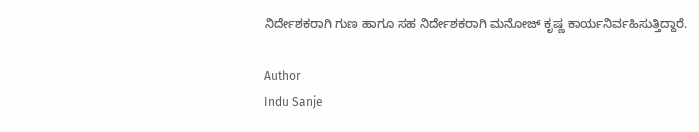ನಿರ್ದೇಶಕರಾಗಿ ಗುಣ ಹಾಗೂ ಸಹ ನಿರ್ದೇಶಕರಾಗಿ ಮನೋಜ್ ಕೃಷ್ಣ ಕಾರ್ಯನಿರ್ವಹಿಸುತ್ತಿದ್ದಾರೆ.

Author
Indu Sanje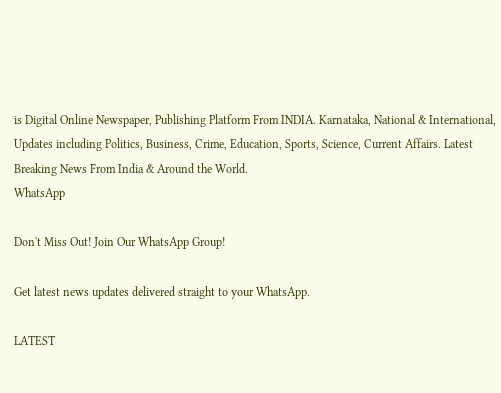is Digital Online Newspaper, Publishing Platform From INDIA. Karnataka, National & International, Updates including Politics, Business, Crime, Education, Sports, Science, Current Affairs. Latest Breaking News From India & Around the World.
WhatsApp

Don't Miss Out! Join Our WhatsApp Group!

Get latest news updates delivered straight to your WhatsApp.

LATEST